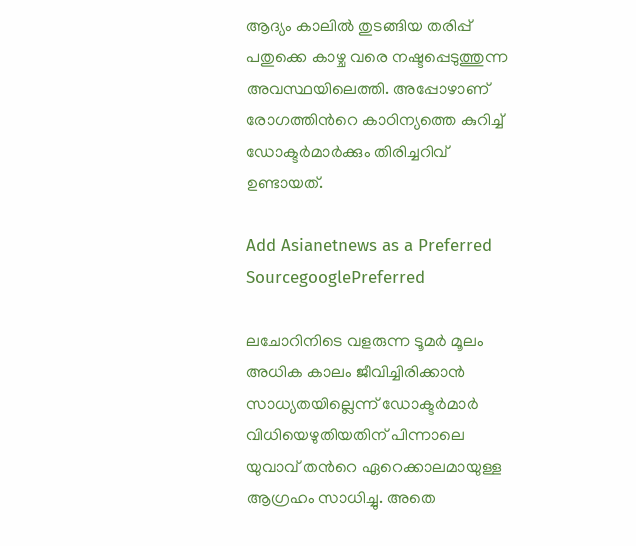ആദ്യം കാലില്‍ തുടങ്ങിയ തരിപ്പ് പതുക്കെ കാഴ്ച വരെ നഷ്ടപ്പെടുത്തുന്ന അവസ്ഥയിലെത്തി. അപ്പോഴാണ് രോഗത്തിന്‍റെ കാഠിന്യത്തെ കുറിച്ച് ഡോക്ടർമാര്‍ക്കും തിരിച്ചറിവ് ഉണ്ടായത്.

Add Asianetnews as a Preferred SourcegooglePreferred

ലചോറിനിടെ വളരുന്ന ടൂമർ മൂലം അധിക കാലം ജീവിച്ചിരിക്കാന്‍ സാധ്യതയില്ലെന്ന് ഡോക്ടർമാര്‍ വിധിയെഴുതിയതിന് പിന്നാലെ യുവാവ് തന്‍റെ ഏറെക്കാലമായുള്ള ആഗ്രഹം സാധിച്ചു. അതെ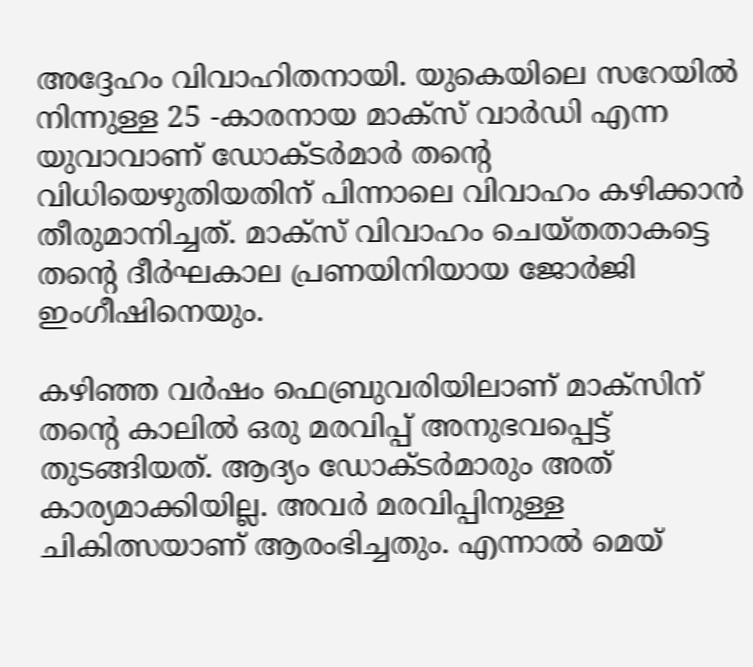അദ്ദേഹം വിവാഹിതനായി. യുകെയിലെ സറേയിൽ നിന്നുള്ള 25 -കാരനായ മാക്സ് വാർഡി എന്ന യുവാവാണ് ഡോക്ടര്‍മാർ തന്‍റെ വിധിയെഴുതിയതിന് പിന്നാലെ വിവാഹം കഴിക്കാന്‍ തീരുമാനിച്ചത്. മാക്സ് വിവാഹം ചെയ്തതാകട്ടെ തന്‍റെ ദീര്‍ഘകാല പ്രണയിനിയായ ജോർജി ഇംഗീഷിനെയും.

കഴിഞ്ഞ വർഷം ഫെബ്രുവരിയിലാണ് മാക്സിന് തന്‍റെ കാലിൽ ഒരു മരവിപ്പ് അനുഭവപ്പെട്ട് തുടങ്ങിയത്. ആദ്യം ഡോക്ടര്‍മാരും അത് കാര്യമാക്കിയില്ല. അവര്‍ മരവിപ്പിനുള്ള ചികിത്സയാണ് ആരംഭിച്ചതും. എന്നാല്‍ മെയ്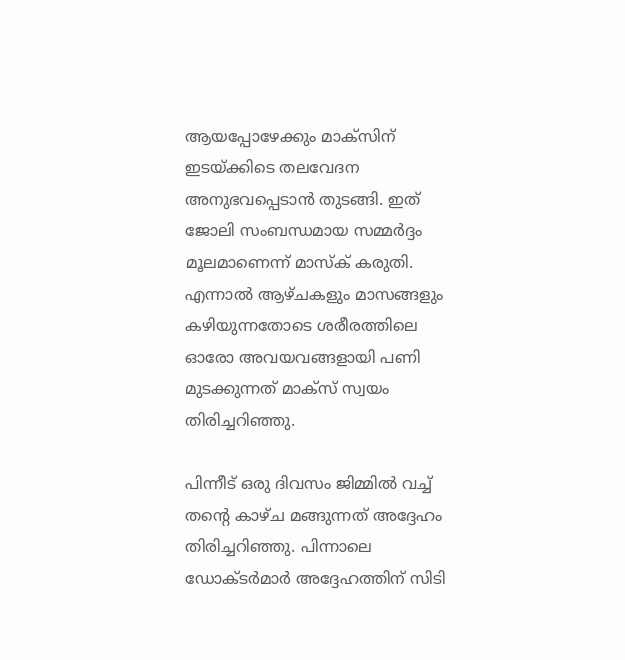ആയപ്പോഴേക്കും മാക്സിന് ഇടയ്ക്കിടെ തലവേദന അനുഭവപ്പെടാൻ തുടങ്ങി. ഇത് ജോലി സംബന്ധമായ സമ്മർദ്ദം മൂലമാണെന്ന് മാസ്ക് കരുതി. എന്നാല്‍ ആഴ്ചകളും മാസങ്ങളും കഴിയുന്നതോടെ ശരീരത്തിലെ ഓരോ അവയവങ്ങളായി പണി മുടക്കുന്നത് മാക്സ് സ്വയം തിരിച്ചറിഞ്ഞു.

പിന്നീട് ഒരു ദിവസം ജിമ്മില്‍ വച്ച് തന്‍റെ കാഴ്ച മങ്ങുന്നത് അദ്ദേഹം തിരിച്ചറിഞ്ഞു. പിന്നാലെ ഡോക്ടര്‍മാര്‍ അദ്ദേഹത്തിന് സിടി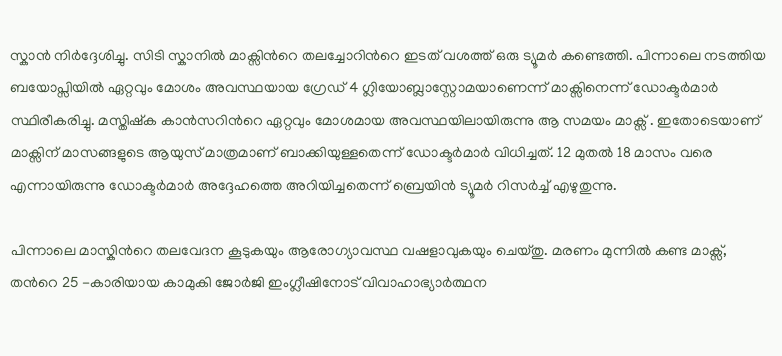സ്കാന്‍ നിര്‍ദ്ദേശിച്ചു. സിടി സ്കാനില്‍ മാക്സിന്‍റെ തലച്ചോറിന്‍റെ ഇടത് വശത്ത് ഒരു ട്യൂമര്‍ കണ്ടെത്തി. പിന്നാലെ നടത്തിയ ബയോപ്സിയിൽ ഏറ്റവും മോശം അവസ്ഥയായ ഗ്രേഡ് 4 ഗ്ലിയോബ്ലാസ്റ്റോമയാണെന്ന് മാക്സിനെന്ന് ഡോക്ടർമാര്‍ സ്ഥിരീകരിച്ചു. മസ്തിഷ്ക കാൻസറിന്‍റെ ഏറ്റവും മോശമായ അവസ്ഥയിലായിരുന്നു ആ സമയം മാക്സ് . ഇതോടെയാണ് മാക്സിന് മാസങ്ങളുടെ ആയുസ് മാത്രമാണ് ബാക്കിയുള്ളതെന്ന് ഡോക്ടർമാര്‍ വിധിച്ചത്. 12 മുതൽ 18 മാസം വരെ എന്നായിരുന്നു ഡോക്ടര്‍മാര്‍ അദ്ദേഹത്തെ അറിയിച്ചതെന്ന് ബ്രെയിന്‍ ട്യൂമര്‍ റിസര്‍ച്ച് എഴുതുന്നു.

പിന്നാലെ മാസ്കിന്‍റെ തലവേദന കൂടുകയും ആരോഗ്യാവസ്ഥ വഷളാവുകയും ചെയ്തു. മരണം മുന്നില്‍ കണ്ട മാക്സ്, തന്‍റെ 25 -കാരിയായ കാമുകി ജോർജി ഇംഗ്ലീഷിനോട് വിവാഹാഭ്യാര്‍ത്ഥന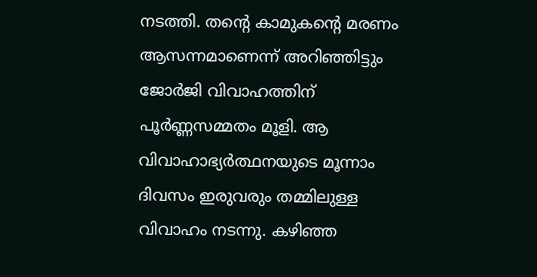നടത്തി. തന്‍റെ കാമുകന്‍റെ മരണം ആസന്നമാണെന്ന് അറിഞ്ഞിട്ടും ജോർജി വിവാഹത്തിന് പൂര്‍ണ്ണസമ്മതം മൂളി. ആ വിവാഹാഭ്യര്‍ത്ഥനയുടെ മൂന്നാം ദിവസം ഇരുവരും തമ്മിലുള്ള വിവാഹം നടന്നു. കഴിഞ്ഞ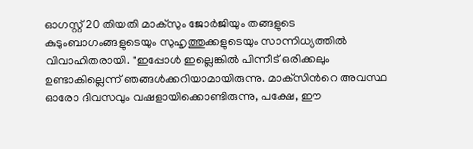ഓഗസ്റ്റ് 20 തിയതി മാക്സും ജോർജിയും തങ്ങളുടെ കുടുംബാഗംങ്ങളുടെയും സുഹൃത്തുക്കളുടെയും സാന്നിധ്യത്തില്‍ വിവാഹിതരായി. "ഇപ്പോൾ ഇല്ലെങ്കിൽ പിന്നീട് ഒരിക്കലും ഉണ്ടാകില്ലെന്ന് ഞങ്ങൾക്കറിയാമായിരുന്നു. മാക്‌സിന്‍റെ അവസ്ഥ ഓരോ ദിവസവും വഷളായിക്കൊണ്ടിരുന്നു, പക്ഷേ, ഈ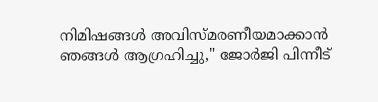നിമിഷങ്ങൾ അവിസ്മരണീയമാക്കാൻ ഞങ്ങൾ ആഗ്രഹിച്ചു," ജോർജി പിന്നീട്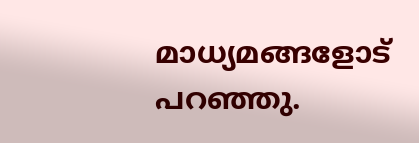മാധ്യമങ്ങളോട് പറഞ്ഞു.